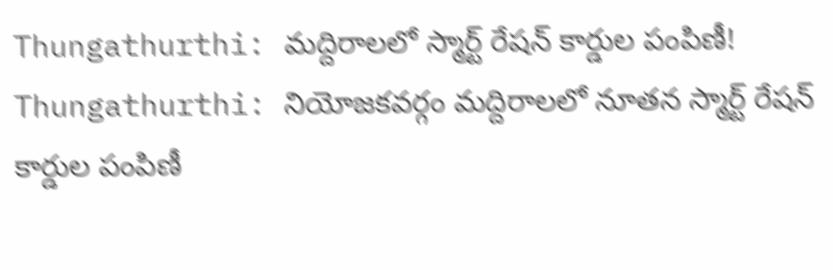Thungathurthi: మద్దిరాలలో స్మార్ట్ రేషన్ కార్డుల పంపిణీ!
Thungathurthi: నియోజకవర్గం మద్దిరాలలో నూతన స్మార్ట్ రేషన్ కార్డుల పంపిణీ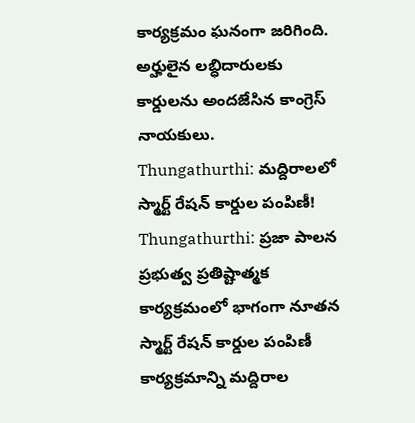కార్యక్రమం ఘనంగా జరిగింది. అర్హులైన లబ్ధిదారులకు కార్డులను అందజేసిన కాంగ్రెస్ నాయకులు.
Thungathurthi: మద్దిరాలలో స్మార్ట్ రేషన్ కార్డుల పంపిణీ!
Thungathurthi: ప్రజా పాలన ప్రభుత్వ ప్రతిష్టాత్మక కార్యక్రమంలో భాగంగా నూతన స్మార్ట్ రేషన్ కార్డుల పంపిణీ కార్యక్రమాన్ని మద్దిరాల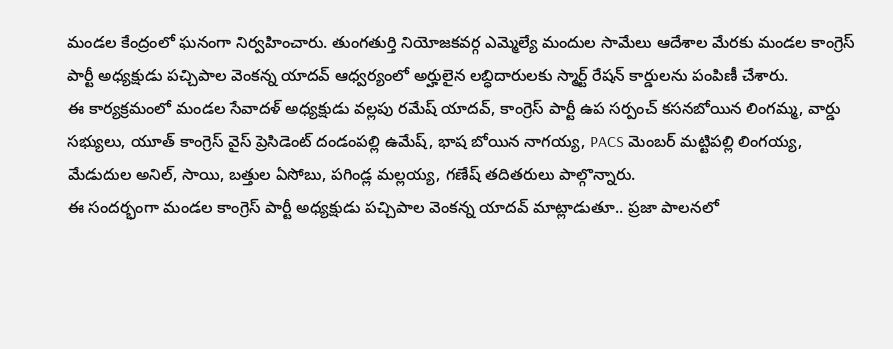మండల కేంద్రంలో ఘనంగా నిర్వహించారు. తుంగతుర్తి నియోజకవర్గ ఎమ్మెల్యే మందుల సామేలు ఆదేశాల మేరకు మండల కాంగ్రెస్ పార్టీ అధ్యక్షుడు పచ్చిపాల వెంకన్న యాదవ్ ఆధ్వర్యంలో అర్హులైన లబ్ధిదారులకు స్మార్ట్ రేషన్ కార్డులను పంపిణీ చేశారు.
ఈ కార్యక్రమంలో మండల సేవాదళ్ అధ్యక్షుడు వల్లపు రమేష్ యాదవ్, కాంగ్రెస్ పార్టీ ఉప సర్పంచ్ కసనబోయిన లింగమ్మ, వార్డు సభ్యులు, యూత్ కాంగ్రెస్ వైస్ ప్రెసిడెంట్ దండంపల్లి ఉమేష్, భాష బోయిన నాగయ్య, PACS మెంబర్ మట్టిపల్లి లింగయ్య, మేడుదుల అనిల్, సాయి, బత్తుల ఏసోబు, పగిండ్ల మల్లయ్య, గణేష్ తదితరులు పాల్గొన్నారు.
ఈ సందర్భంగా మండల కాంగ్రెస్ పార్టీ అధ్యక్షుడు పచ్చిపాల వెంకన్న యాదవ్ మాట్లాడుతూ.. ప్రజా పాలనలో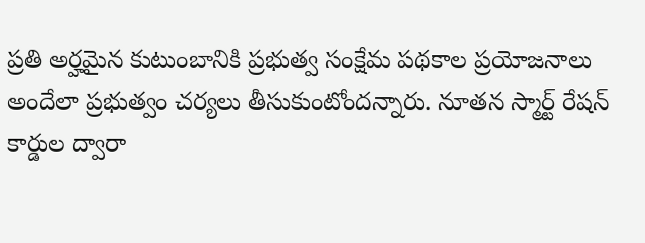ప్రతి అర్హమైన కుటుంబానికి ప్రభుత్వ సంక్షేమ పథకాల ప్రయోజనాలు అందేలా ప్రభుత్వం చర్యలు తీసుకుంటోందన్నారు. నూతన స్మార్ట్ రేషన్ కార్డుల ద్వారా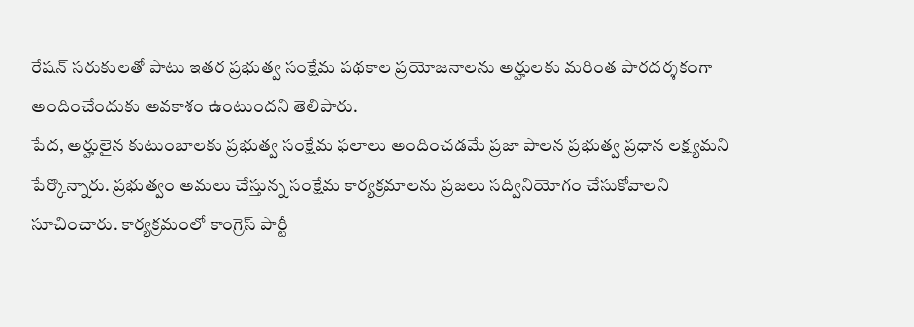రేషన్ సరుకులతో పాటు ఇతర ప్రభుత్వ సంక్షేమ పథకాల ప్రయోజనాలను అర్హులకు మరింత పారదర్శకంగా అందించేందుకు అవకాశం ఉంటుందని తెలిపారు.
పేద, అర్హులైన కుటుంబాలకు ప్రభుత్వ సంక్షేమ ఫలాలు అందించడమే ప్రజా పాలన ప్రభుత్వ ప్రధాన లక్ష్యమని పేర్కొన్నారు. ప్రభుత్వం అమలు చేస్తున్న సంక్షేమ కార్యక్రమాలను ప్రజలు సద్వినియోగం చేసుకోవాలని సూచించారు. కార్యక్రమంలో కాంగ్రెస్ పార్టీ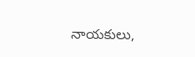నాయకులు,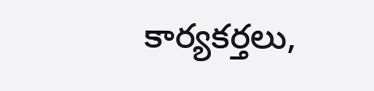కార్యకర్తలు,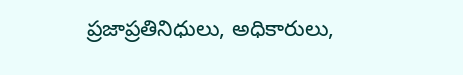ప్రజాప్రతినిధులు, అధికారులు,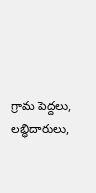గ్రామ పెద్దలు, లబ్ధిదారులు,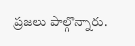ప్రజలు పాల్గొన్నారు.